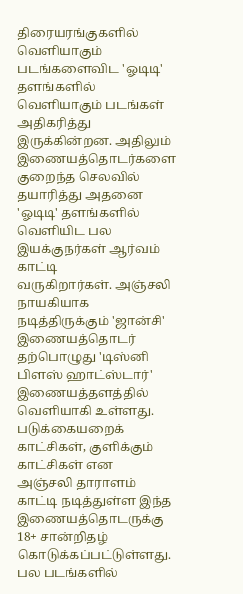திரையரங்குகளில் வெளியாகும் படங்களைவிட 'ஓடிடி' தளங்களில் வெளியாகும் படங்கள் அதிகரித்து இருக்கின்றன. அதிலும் இணையத்தொடர்களை குறைந்த செலவில் தயாரித்து அதனை 'ஓடிடி' தளங்களில் வெளியிட பல
இயக்குநர்கள் ஆர்வம் காட்டி
வருகிறார்கள். அஞ்சலி நாயகியாக நடித்திருக்கும் 'ஜான்சி' இணையத்தொடர் தற்பொழுது 'டிஸ்னி பிளஸ் ஹாட்ஸ்டார்' இணையத்தளத்தில் வெளியாகி உள்ளது.
படுக்கையறைக் காட்சிகள், குளிக்கும் காட்சிகள் என
அஞ்சலி தாராளம் காட்டி நடித்துள்ள இந்த இணையத்தொடருக்கு 18+ சான்றிதழ் கொடுக்கப்பட்டுள்ளது. பல படங்களில்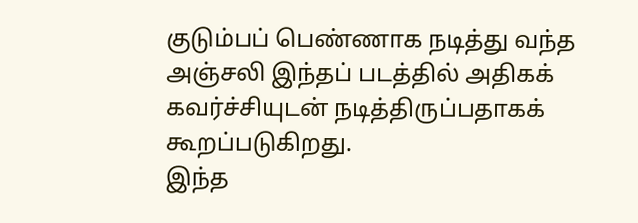குடும்பப் பெண்ணாக நடித்து வந்த அஞ்சலி இந்தப் படத்தில் அதிகக் கவர்ச்சியுடன் நடித்திருப்பதாகக் கூறப்படுகிறது.
இந்த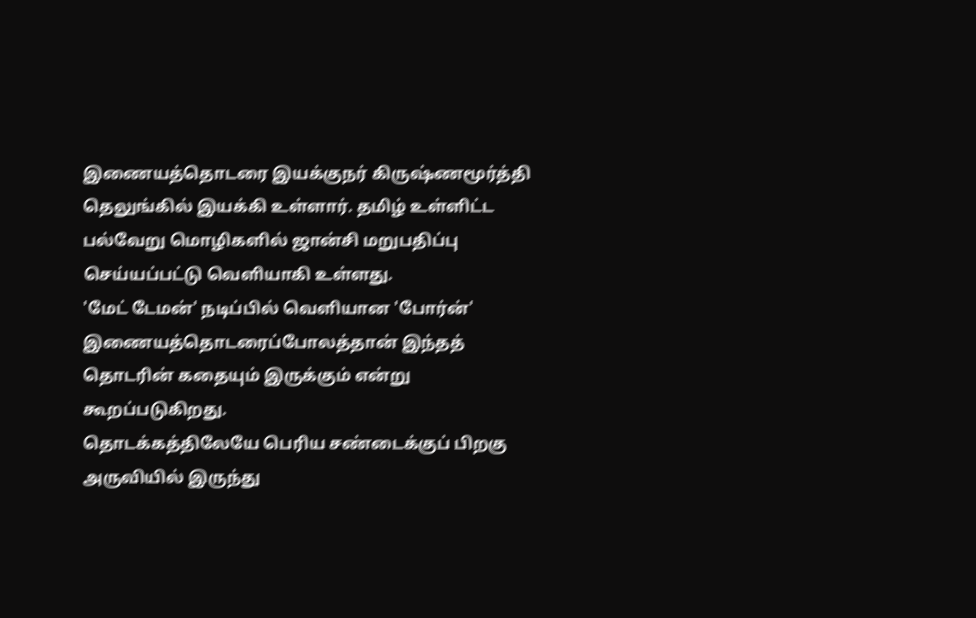இணையத்தொடரை இயக்குநர் கிருஷ்ணமூர்த்தி தெலுங்கில் இயக்கி உள்ளார். தமிழ் உள்ளிட்ட பல்வேறு மொழிகளில் ஜான்சி மறுபதிப்பு செய்யப்பட்டு வெளியாகி உள்ளது.
'மேட் டேமன்' நடிப்பில் வெளியான 'போர்ன்' இணையத்தொடரைப்போலத்தான் இந்தத் தொடரின் கதையும் இருக்கும் என்று கூறப்படுகிறது.
தொடக்கத்திலேயே பெரிய சண்டைக்குப் பிறகு அருவியில் இருந்து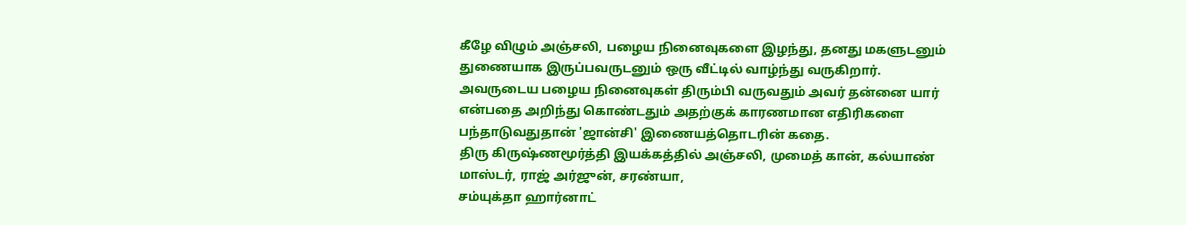கீழே விழும் அஞ்சலி, பழைய நினைவுகளை இழந்து, தனது மகளுடனும் துணையாக இருப்பவருடனும் ஒரு வீட்டில் வாழ்ந்து வருகிறார்.
அவருடைய பழைய நினைவுகள் திரும்பி வருவதும் அவர் தன்னை யார் என்பதை அறிந்து கொண்டதும் அதற்குக் காரணமான எதிரிகளை பந்தாடுவதுதான் 'ஜான்சி' இணையத்தொடரின் கதை.
திரு கிருஷ்ணமூர்த்தி இயக்கத்தில் அஞ்சலி, முமைத் கான், கல்யாண் மாஸ்டர், ராஜ் அர்ஜுன், சரண்யா,
சம்யுக்தா ஹார்னாட்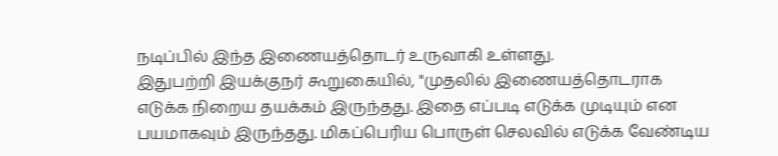நடிப்பில் இந்த இணையத்தொடர் உருவாகி உள்ளது.
இதுபற்றி இயக்குநர் கூறுகையில், "முதலில் இணையத்தொடராக எடுக்க நிறைய தயக்கம் இருந்தது. இதை எப்படி எடுக்க முடியும் என பயமாகவும் இருந்தது. மிகப்பெரிய பொருள் செலவில் எடுக்க வேண்டிய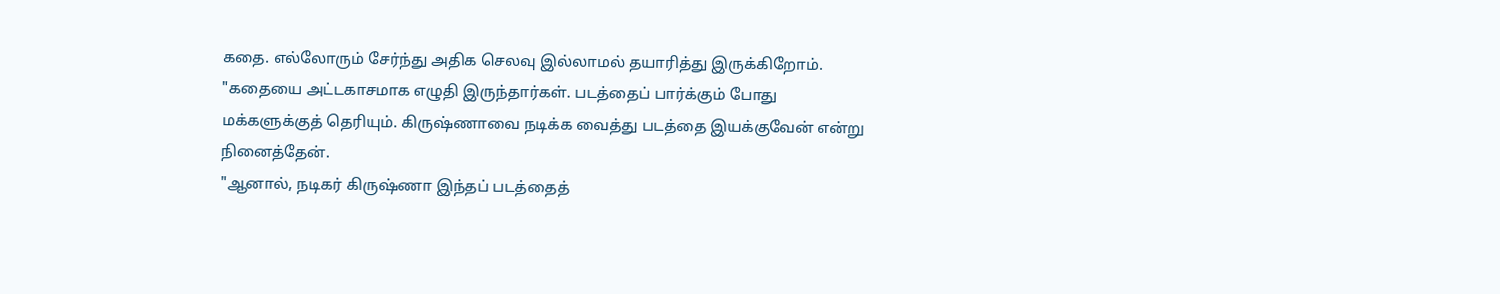கதை. எல்லோரும் சேர்ந்து அதிக செலவு இல்லாமல் தயாரித்து இருக்கிறோம்.
"கதையை அட்டகாசமாக எழுதி இருந்தார்கள். படத்தைப் பார்க்கும் போது மக்களுக்குத் தெரியும். கிருஷ்ணாவை நடிக்க வைத்து படத்தை இயக்குவேன் என்று நினைத்தேன்.
"ஆனால், நடிகர் கிருஷ்ணா இந்தப் படத்தைத்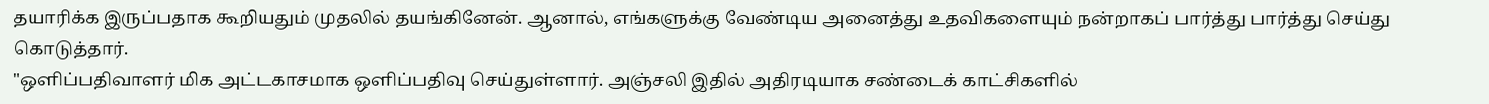தயாரிக்க இருப்பதாக கூறியதும் முதலில் தயங்கினேன். ஆனால், எங்களுக்கு வேண்டிய அனைத்து உதவிகளையும் நன்றாகப் பார்த்து பார்த்து செய்து கொடுத்தார்.
"ஒளிப்பதிவாளர் மிக அட்டகாசமாக ஒளிப்பதிவு செய்துள்ளார். அஞ்சலி இதில் அதிரடியாக சண்டைக் காட்சிகளில்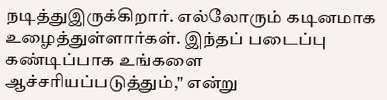நடித்துஇருக்கிறார். எல்லோரும் கடினமாக உழைத்துள்ளார்கள். இந்தப் படைப்பு கண்டிப்பாக உங்களை ஆச்சரியப்படுத்தும்," என்று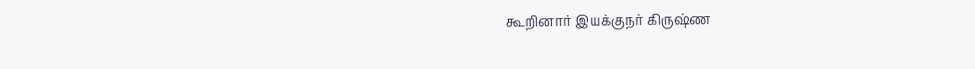கூறினார் இயக்குநர் கிருஷ்ண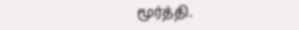மூர்த்தி.